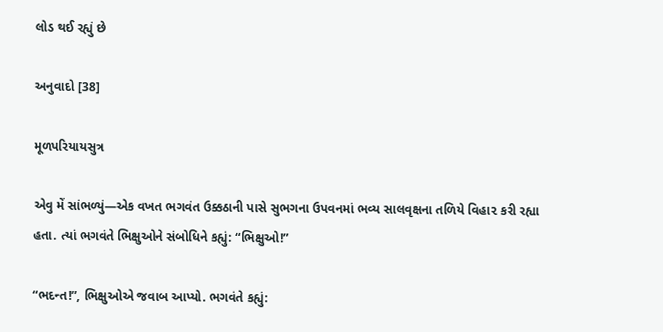લોડ થઈ રહ્યું છે

અનુવાદો [38]

મૂળપરિયાયસુત્ર

એવુ મેં સાંભળ્યું—એક વખત ભગવંત ઉક્કઠાની પાસે સુભગના ઉપવનમાં ભવ્ય સાલવૃક્ષના તળિયે વિહા૨ કરી રહ્યા હતા. ત્યાં ભગવંતે ભિક્ષુઓને સંબોધિને કહ્યું: “ભિક્ષુઓ!”

“ભદન્ત!”, ભિક્ષુઓએ જવાબ આપ્યો. ભગવંતે કહ્યું: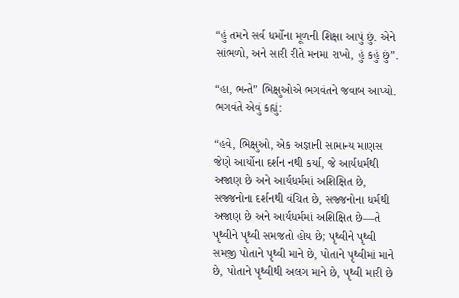“હું તમને સર્વ ધર્મોના મૂળની શિક્ષા આપું છું. એને સાંભળો, અને સારી રીતે મનમા રાખો, હું કહું છું”.

“હા, ભન્તે” ભિક્ષુઓએ ભગવંતને જવાબ આપ્યો. ભગવંતે એવું કહ્યું:

“હવે, ભિક્ષુઓ, એક અજ્ઞાની સામાન્ય માણસ જેણે આર્યોના દર્શન નથી કર્યા, જે આર્યધર્મથી અજાણ છે અને આર્યધર્મમાં અશિક્ષિત છે, સજ્જનોના દર્શનથી વંચિત છે, સજ્જનોના ધર્મથી અજાણ છે અને આર્યધર્મમાં અશિક્ષિત છે—તે પૃથ્વીને પૃથ્વી સમજતો હોય છે; પૃથ્વીને પૃથ્વી સમજ઼ી પોતાને પૃથ્વી માને છે, પોતાને પૃથ્વીમાં માને છે, પોતાને પૃથ્વીથી અલગ માને છે, પૃથ્વી મારી છે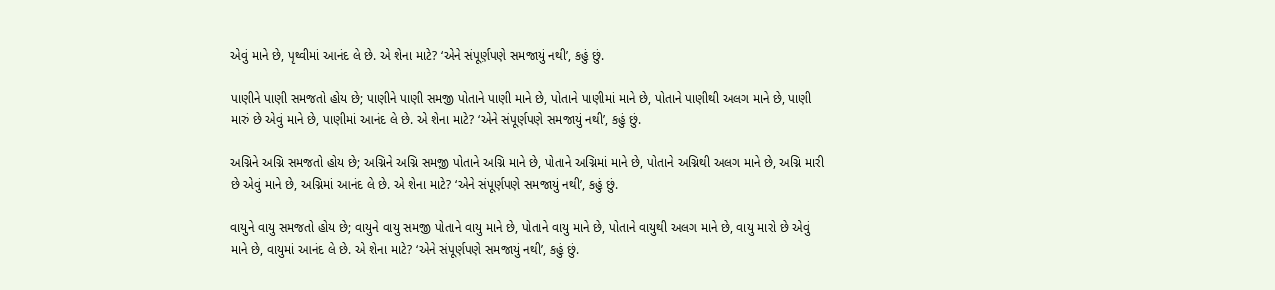એવું માને છે, પૃથ્વીમાં આનંદ લે છે. એ શેના માટે? ‘એને સંપૂર્ણ઼પણે સમજાયું નથી’, કહું છું.

પાણીને પાણી સમજતો હોય છે; પાણીને પાણી સમજી પોતાને પાણી માને છે, પોતાને પાણીમાં માને છે, પોતાને પાણીથી અલગ માને છે, પાણી મારું છે એવું માને છે, પાણીમાં આનંદ લે છે. એ શેના માટે? ‘એને સંપૂર્ણપણે સમજાયું નથી’, કહું છું.

અગ્નિને અગ્નિ સમજતો હોય છે; અગ્નિને અગ્નિ સમજ઼ી પોતાને અગ્નિ માને છે, પોતાને અગ્નિમાં માને છે, પોતાને અગ્નિથી અલગ માને છે, અગ્નિ મારી છે એવું માને છે, અગ્નિમાં આનંદ લે છે. એ શેના માટે? ‘એને સંપૂર્ણપણે સમજાયું નથી’, કહું છું.

વાયુને વાયુ સમજતો હોય છે; વાયુને વાયુ સમજી પોતાને વાયુ માને છે, પોતાને વાયુ માને છે, પોતાને વાયુથી અલગ માને છે, વાયુ મારો છે એવું માને છે, વાયુમાં આનંદ લે છે. એ શેના માટે? ‘એને સંપૂર્ણપણે સમજાયું નથી’, કહું છું.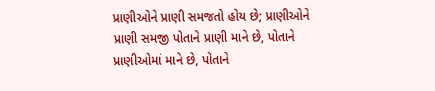પ્રાણીઓને પ્રાણી સમજતો હોય છે; પ્રાણીઓને પ્રાણી સમજી પોતાને પ્રાણી માને છે, પોતાને પ્રાણીઓમાં માને છે, પોતાને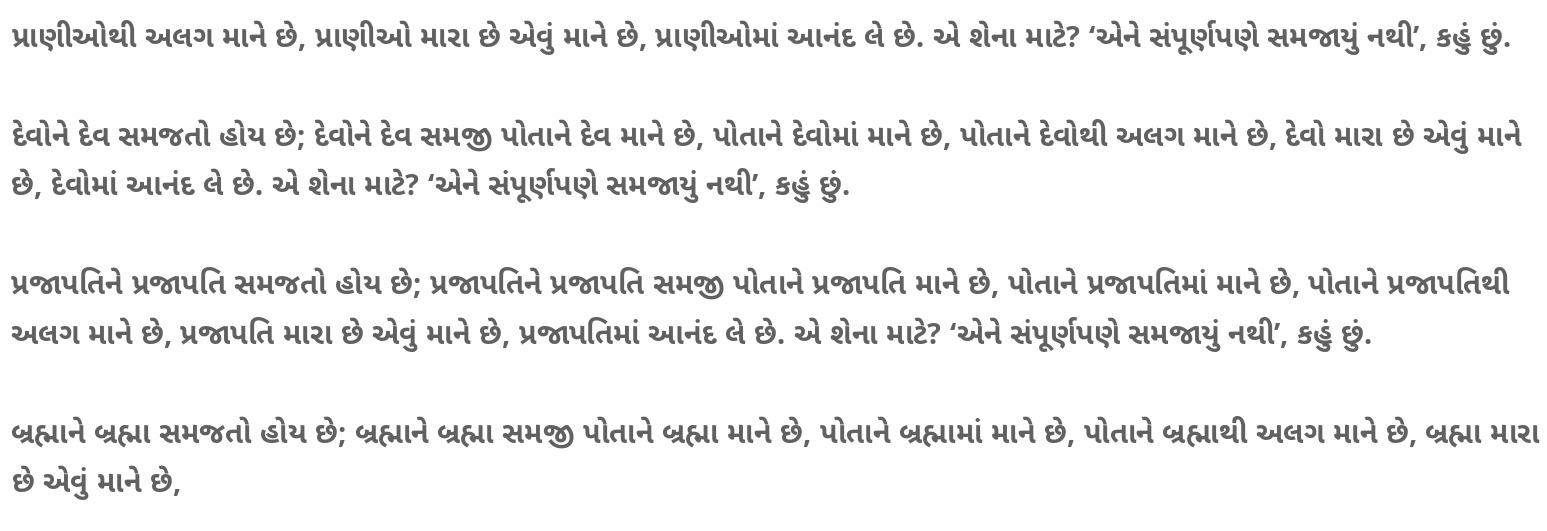પ્રાણીઓથી અલગ માને છે, પ્રાણીઓ મારા છે એવું માને છે, પ્રાણીઓમાં આનંદ લે છે. એ શેના માટે? ‘એને સંપૂર્ણપણે સમજાયું નથી’, કહું છું.

દેવોને દેવ સમજતો હોય છે; દેવોને દેવ સમજી પોતાને દેવ માને છે, પોતાને દેવોમાં માને છે, પોતાને દેવોથી અલગ માને છે, દેવો મારા છે એવું માને છે, દેવોમાં આનંદ લે છે. એ શેના માટે? ‘એને સંપૂર્ણપણે સમજાયું નથી’, કહું છું.

પ્રજાપતિને પ્રજાપતિ સમજતો હોય છે; પ્રજાપતિને પ્રજાપતિ સમજી પોતાને પ્રજાપતિ માને છે, પોતાને પ્રજાપતિમાં માને છે, પોતાને પ્રજાપતિથી અલગ માને છે, પ્રજાપતિ મારા છે એવું માને છે, પ્રજાપતિમાં આનંદ લે છે. એ શેના માટે? ‘એને સંપૂર્ણપણે સમજાયું નથી’, કહું છું.

બ્રહ્માને બ્રહ્મા સમજતો હોય છે; બ્રહ્માને બ્રહ્મા સમજી પોતાને બ્રહ્મા માને છે, પોતાને બ્રહ્મામાં માને છે, પોતાને બ્રહ્માથી અલગ માને છે, બ્રહ્મા મારા છે એવું માને છે,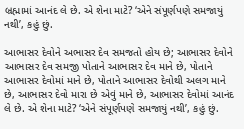બ્રહ્મામાં આનંદ લે છે. એ શેના માટે? ‘એને સંપૂર્ણપણે સમજાયું નથી’, કહું છું.

આભાસર દેવોને અભાસર દેવ સમજતો હોય છે; આભાસર દેવોને આભાસર દેવ સમજી પોતાને આભાસર દેવ માને છે, પોતાને આભાસર દેવોમાં માને છે, પોતાને આભાસર દેવોથી અલગ માને છે, આભાસર દેવો મારા છે એવું માને છે, આભાસર દેવોમાં આનંદ લે છે. એ શેના માટે? ‘એને સંપૂર્ણપણે સમજાયું નથી’, કહું છું.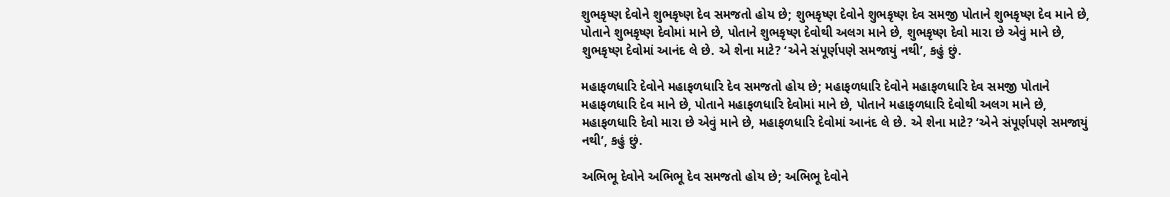શુભકૃષ્ણ દેવોને શુભકૃષ્ણ દેવ સમજતો હોય છે; શુભકૃષ્ણ દેવોને શુભકૃષ્ણ દેવ સમજી પોતાને શુભકૃષ્ણ દેવ માને છે, પોતાને શુભકૃષ્ણ દેવોમાં માને છે, પોતાને શુભકૃષ્ણ દેવોથી અલગ માને છે, શુભકૃષ્ણ દેવો મારા છે એવું માને છે, શુભકૃષ્ણ દેવોમાં આનંદ લે છે. એ શેના માટે? ‘એને સંપૂર્ણપણે સમજાયું નથી’, કહું છું.

મહાફળધારિ દેવોને મહાફળધારિ દેવ સમજતો હોય છે; મહાફળધારિ દેવોને મહાફળધારિ દેવ સમજી પોતાને મહાફળધારિ દેવ માને છે, પોતાને મહાફળધારિ દેવોમાં માને છે, પોતાને મહાફળધારિ દેવોથી અલગ માને છે, મહાફળધારિ દેવો મારા છે એવું માને છે, મહાફળધારિ દેવોમાં આનંદ લે છે. એ શેના માટે? ‘એને સંપૂર્ણપણે સમજાયું નથી’, કહું છું.

અભિભૂ દેવોને અભિભૂ દેવ સમજતો હોય છે; અભિભૂ દેવોને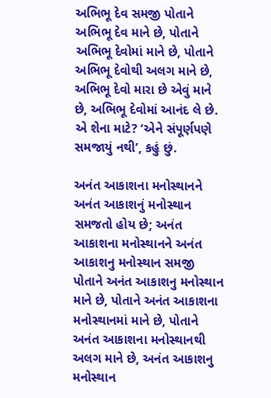અભિભૂ દેવ સમજી પોતાને અભિભૂ દેવ માને છે, પોતાને અભિભૂ દેવોમાં માને છે, પોતાને અભિભૂ દેવોથી અલગ માને છે, અભિભૂ દેવો મારા છે એવું માને છે, અભિભૂ દેવોમાં આનંદ લે છે. એ શેના માટે? ‘એને સંપૂર્ણપણે સમજાયું નથી’, કહું છું.

અનંત આકાશના મનોસ્થાનને અનંત આકાશનું મનોસ્થાન સમજતો હોય છે; અનંત આકાશના મનોસ્થાનને અનંત આકાશનુ મનોસ્થાન સમજી પોતાને અનંત આકાશનુ મનોસ્થાન માને છે, પોતાને અનંત આકાશના મનોસ્થાનમાં માને છે, પોતાને અનંત આકાશના મનોસ્થાનથી અલગ માને છે, અનંત આકાશનુ મનોસ્થાન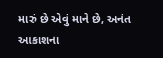મારું છે એવું માને છે, અનંત આકાશના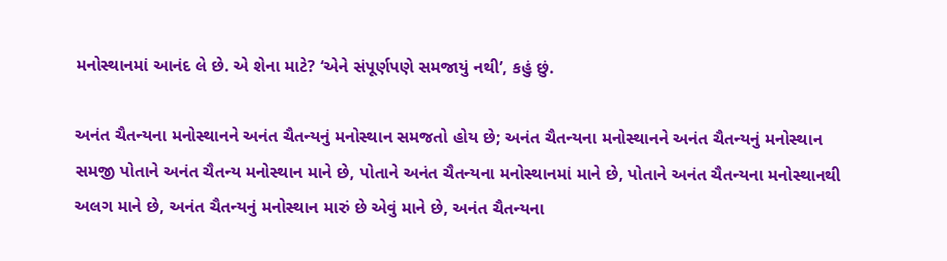મનોસ્થાનમાં આનંદ લે છે. એ શેના માટે? ‘એને સંપૂર્ણપણે સમજાયું નથી’, કહું છું.

અનંત ચૈતન્યના મનોસ્થાનને અનંત ચૈતન્યનું મનોસ્થાન સમજતો હોય છે; અનંત ચૈતન્યના મનોસ્થાનને અનંત ચૈતન્યનું મનોસ્થાન સમજી પોતાને અનંત ચૈતન્ય મનોસ્થાન માને છે, પોતાને અનંત ચૈતન્યના મનોસ્થાનમાં માને છે, પોતાને અનંત ચૈતન્યના મનોસ્થાનથી અલગ માને છે, અનંત ચૈતન્યનું મનોસ્થાન મારું છે એવું માને છે, અનંત ચૈતન્યના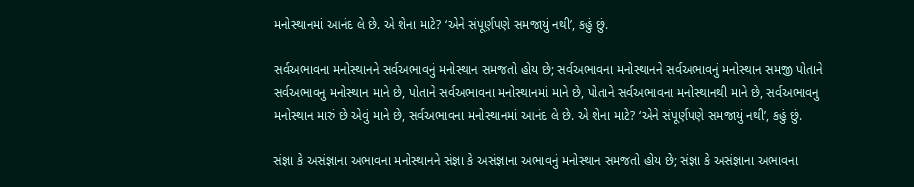મનોસ્થાનમાં આનંદ લે છે. એ શેના માટે? ‘એને સંપૂર્ણ઼પણે સમજાયું નથી’, કહું છું.

સર્વઅભાવના મનોસ્થાનને સર્વઅભાવનું મનોસ્થાન સમજતો હોય છે; સર્વઅભાવના મનોસ્થાનને સર્વઅભાવનું મનોસ્થાન સમજી પોતાને સર્વઅભાવનુ મનોસ્થાન માને છે, પોતાને સર્વઅભાવના મનોસ્થાનમાં માને છે, પોતાને સર્વઅભાવના મનોસ્થાનથી માને છે, સર્વઅભાવનુ મનોસ્થાન મારું છે એવું માને છે, સર્વઅભાવના મનોસ્થાનમાં આનંદ લે છે. એ શેના માટે? ‘એને સંપૂર્ણપણે સમજાયું નથી’, કહું છું.

સંજ્ઞા કે અસંજ્ઞાના અભાવના મનોસ્થાનને સંજ્ઞા કે અસંજ્ઞાના અભાવનું મનોસ્થાન સમજતો હોય છે; સંજ્ઞા કે અસંજ્ઞાના અભાવના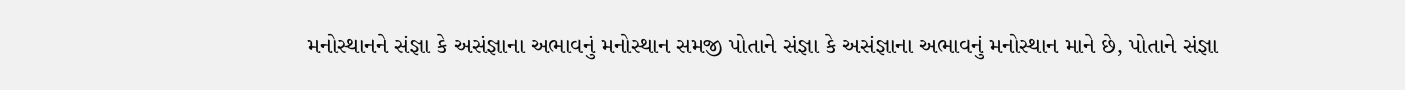મનોસ્થાનને સંજ્ઞા કે અસંજ્ઞાના અભાવનું મનોસ્થાન સમજી પોતાને સંજ્ઞા કે અસંજ્ઞાના અભાવનું મનોસ્થાન માને છે, પોતાને સંજ્ઞા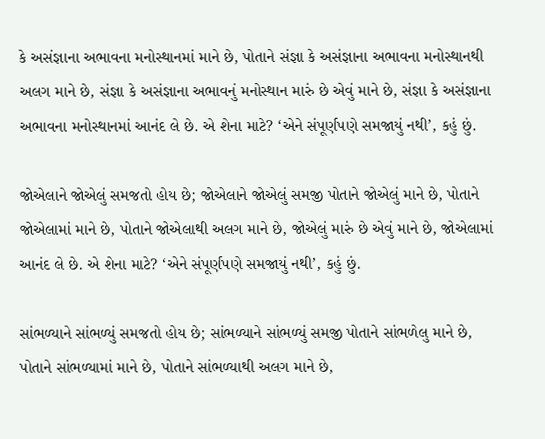કે અસંજ્ઞાના અભાવના મનોસ્થાનમાં માને છે, પોતાને સંજ્ઞા કે અસંજ્ઞાના અભાવના મનોસ્થાનથી અલગ માને છે, સંજ્ઞા કે અસંજ્ઞાના અભાવનું મનોસ્થાન મારું છે એવું માને છે, સંજ્ઞા કે અસંજ્ઞાના અભાવના મનોસ્થાનમાં આનંદ લે છે. એ શેના માટે? ‘એને સંપૂર્ણપણે સમજાયું નથી’, કહું છું.

જોએલાને જોએલું સમજતો હોય છે; જોએલાને જોએલું સમજી પોતાને જોએલું માને છે, પોતાને જોએલામાં માને છે, પોતાને જોએલાથી અલગ માને છે, જોએલું મારું છે એવું માને છે, જોએલામાં આનંદ લે છે. એ શેના માટે? ‘એને સંપૂર્ણપણે સમજાયું નથી’, કહું છું.

સાંભળ્યાને સાંભળ્યું સમજતો હોય છે; સાંભળ્યાને સાંભળ્યું સમજી પોતાને સાંભળેલુ માને છે, પોતાને સાંભળ્યામાં માને છે, પોતાને સાંભળ્યાથી અલગ માને છે,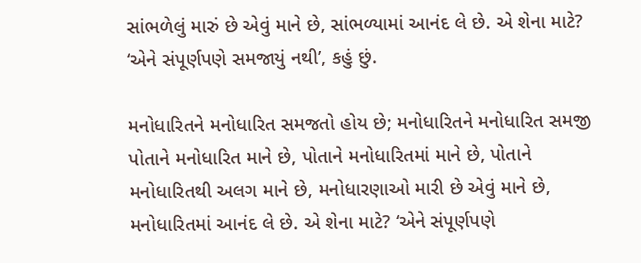સાંભળેલું મારું છે એવું માને છે, સાંભળ્યામાં આનંદ લે છે. એ શેના માટે? ‘એને સંપૂર્ણપણે સમજાયું નથી’, કહું છું.

મનોધારિતને મનોધારિત સમજતો હોય છે; મનોધારિતને મનોધારિત સમજી પોતાને મનોધારિત માને છે, પોતાને મનોધારિતમાં માને છે, પોતાને મનોધારિતથી અલગ માને છે, મનોધારણાઓ મારી છે એવું માને છે, મનોધારિતમાં આનંદ લે છે. એ શેના માટે? ‘એને સંપૂર્ણપણે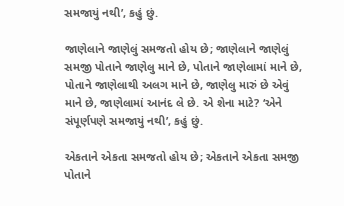સમજાયું નથી’, કહું છું.

જાણેલાને જાણેલું સમજતો હોય છે; જાણેલાને જાણેલું સમજી પોતાને જાણેલુ માને છે, પોતાને જાણેલામાં માને છે, પોતાને જાણેલાથી અલગ માને છે, જાણેલુ મારું છે એવું માને છે, જાણેલામાં આનંદ લે છે. એ શેના માટે? ‘એને સંપૂર્ણપણે સમજાયું નથી’, કહું છું.

એકતાને એકતા સમજતો હોય છે; એકતાને એકતા સમજી પોતાને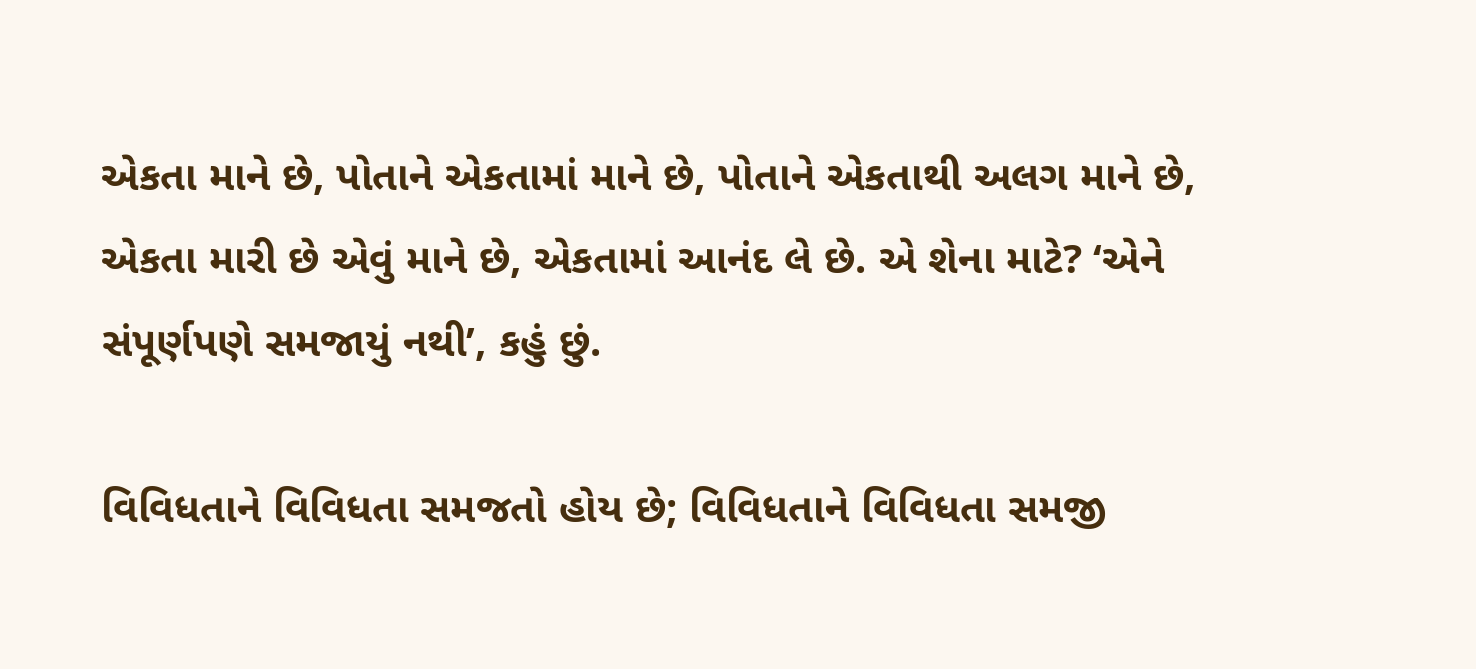એકતા માને છે, પોતાને એકતામાં માને છે, પોતાને એકતાથી અલગ માને છે, એકતા મારી છે એવું માને છે, એકતામાં આનંદ લે છે. એ શેના માટે? ‘એને સંપૂર્ણપણે સમજાયું નથી’, કહું છું.

વિવિધતાને વિવિધતા સમજતો હોય છે; વિવિધતાને વિવિધતા સમજી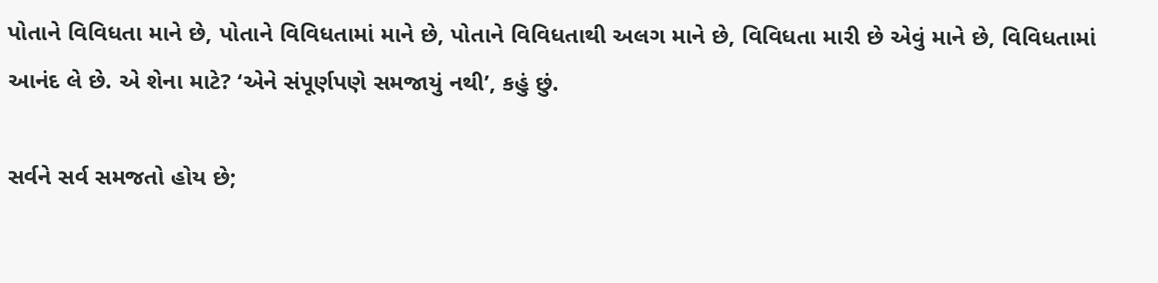પોતાને વિવિધતા માને છે, પોતાને વિવિધતામાં માને છે, પોતાને વિવિધતાથી અલગ માને છે, વિવિધતા મારી છે એવું માને છે, વિવિધતામાં આનંદ લે છે. એ શેના માટે? ‘એને સંપૂર્ણપણે સમજાયું નથી’, કહું છું.

સર્વને સર્વ સમજતો હોય છે;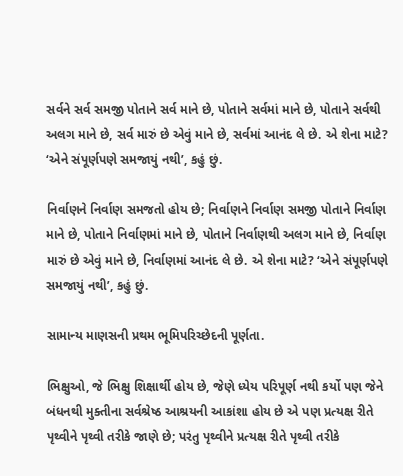સર્વને સર્વ સમજી પોતાને સર્વ માને છે, પોતાને સર્વમાં માને છે, પોતાને સર્વથી અલગ માને છે, સર્વ મારું છે એવું માને છે, સર્વમાં આનંદ લે છે. એ શેના માટે? ‘એને સંપૂર્ણપણે સમજાયું નથી’, કહું છું.

નિર્વાણને નિર્વાણ સમજતો હોય છે; નિર્વાણને નિર્વાણ સમજી પોતાને નિર્વાણ માને છે, પોતાને નિર્વાણમાં માને છે, પોતાને નિર્વાણથી અલગ માને છે, નિર્વાણ મારું છે એવું માને છે, નિર્વાણમાં આનંદ લે છે. એ શેના માટે? ‘એને સંપૂર્ણપણે સમજાયું નથી’, કહું છું.

સામાન્ય માણસની પ્રથમ ભૂમિપરિચ્છેદની પૂર્ણતા.

ભિક્ષુઓ, જે ભિક્ષુ શિક્ષાર્થી હોય છે, જેણે ધ્યેય પરિપૂર્ણ નથી કર્યો પણ જેને બંધનથી મુક્તીના સર્વશ્રેષ્ઠ આશ્રયની આકાંશા હોય છે એ પણ પ્રત્યક્ષ રીતે પૃથ્વીને પૃથ્વી તરીકે જાણે છે; પરંતુ પૃથ્વીને પ્રત્યક્ષ રીતે પૃથ્વી તરીકે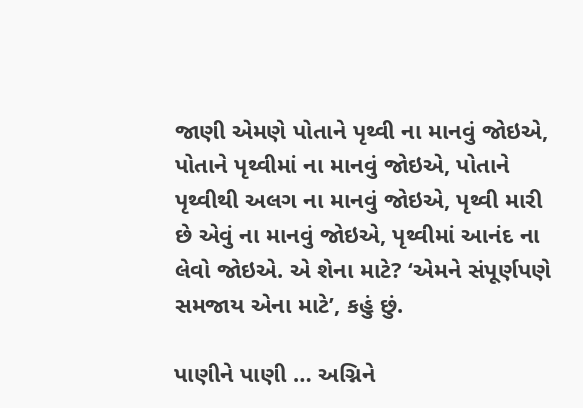જાણી એમણે પોતાને પૃથ્વી ના માનવું જોઇએ, પોતાને પૃથ્વીમાં ના માનવું જોઇએ, પોતાને પૃથ્વીથી અલગ ના માનવું જોઇએ, પૃથ્વી મારી છે એવું ના માનવું જોઇએ, પૃથ્વીમાં આનંદ ના લેવો જોઇએ. એ શેના માટે? ‘એમને સંપૂર્ણપણે સમજાય એના માટે’, કહું છું.

પાણીને પાણી … અગ્નિને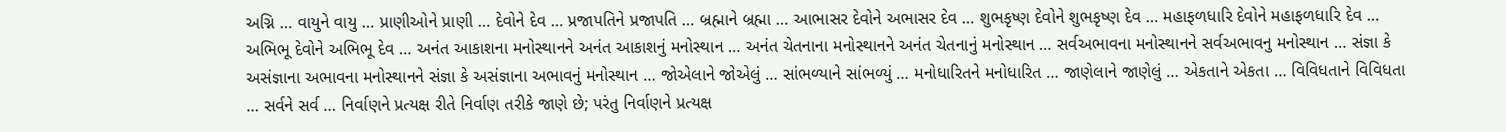અગ્નિ … વાયુને વાયુ … પ્રાણીઓને પ્રાણી … દેવોને દેવ … પ્રજાપતિને પ્રજાપતિ … બ્રહ્માને બ્રહ્મા … આભાસર દેવોને અભાસર દેવ … શુભકૃષ્ણ દેવોને શુભકૃષ્ણ દેવ … મહાફળધારિ દેવોને મહાફળધારિ દેવ … અભિભૂ દેવોને અભિભૂ દેવ … અનંત આકાશના મનોસ્થાનને અનંત આકાશનું મનોસ્થાન … અનંત ચેતનાના મનોસ્થાનને અનંત ચેતનાનું મનોસ્થાન … સર્વઅભાવના મનોસ્થાનને સર્વઅભાવનુ મનોસ્થાન … સંજ્ઞા કે અસંજ્ઞાના અભાવના મનોસ્થાનને સંજ્ઞા કે અસંજ્ઞાના અભાવનું મનોસ્થાન … જોએલાને જોએલું … સાંભળ્યાને સાંભળ્યું … મનોધારિતને મનોધારિત … જાણેલાને જાણેલું … એકતાને એકતા … વિવિધતાને વિવિધતા … સર્વને સર્વ … નિર્વાણને પ્રત્યક્ષ રીતે નિર્વાણ તરીકે જાણે છે; પરંતુ નિર્વાણને પ્રત્યક્ષ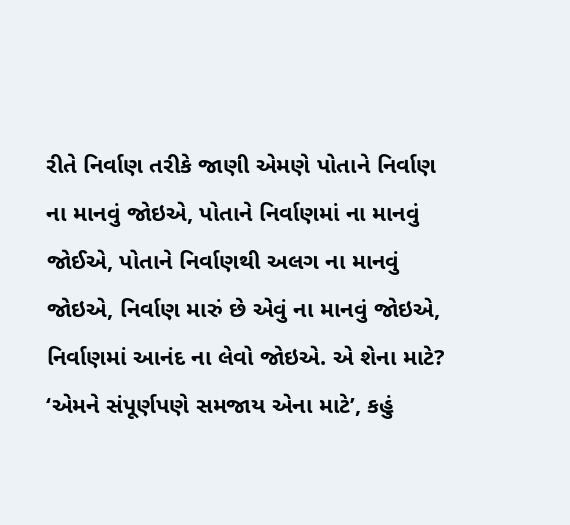રીતે નિર્વાણ તરીકે જાણી એમણે પોતાને નિર્વાણ ના માનવું જોઇએ, પોતાને નિર્વાણમાં ના માનવું જોઈએ, પોતાને નિર્વાણથી અલગ ના માનવું જોઇએ, નિર્વાણ મારું છે એવું ના માનવું જોઇએ, નિર્વાણમાં આનંદ ના લેવો જોઇએ. એ શેના માટે? ‘એમને સંપૂર્ણપણે સમજાય એના માટે’, કહું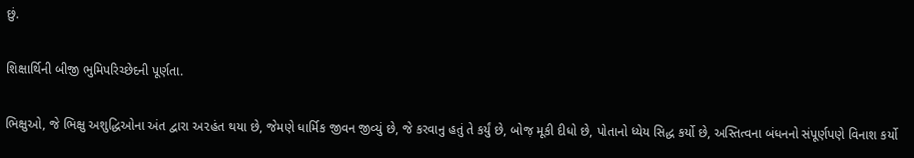છું.

શિક્ષાર્થિની બીજી ભુમિપરિચ્છેદની પૂર્ણતા.

ભિક્ષુઓ, જે ભિક્ષુ અશુદ્ધિઓના અંત દ્વારા અ૨હંત થયા છે, જેમણે ધાર્મિક જીવન જીવ્યું છે, જે કરવાનુ હતું તે કર્યું છે, બોજ઼ મૂકી દીધો છે, પોતાનો ધ્યેય સિદ્ધ કર્યો છે, અસ્તિત્વના બંધનનો સંપૂર્ણપણે વિનાશ કર્યો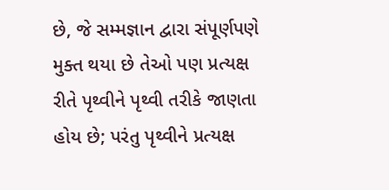છે, જે સમ્મજ્ઞાન દ્વારા સંપૂર્ણપણે મુક્ત થયા છે તેઓ પણ પ્રત્યક્ષ રીતે પૃથ્વીને પૃથ્વી તરીકે જાણતા હોય છે; પરંતુ પૃથ્વીને પ્રત્યક્ષ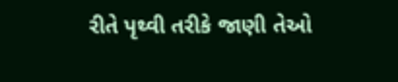રીતે પૃથ્વી તરીકે જાણી તેઓ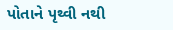પોતાને પૃથ્વી નથી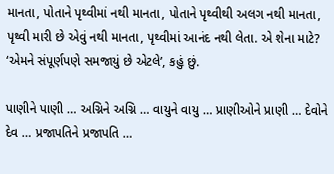માનતા, પોતાને પૃથ્વીમાં નથી માનતા, પોતાને પૃથ્વીથી અલગ નથી માનતા, પૃથ્વી મારી છે એવું નથી માનતા, પૃથ્વીમાં આનંદ નથી લેતા. એ શેના માટે? ‘એમને સંપૂર્ણપણે સમજાયું છે એટલે’, કહું છું.

પાણીને પાણી … અગ્નિને અગ્નિ … વાયુને વાયુ … પ્રાણીઓને પ્રાણી … દેવોને દેવ … પ્રજાપતિને પ્રજાપતિ …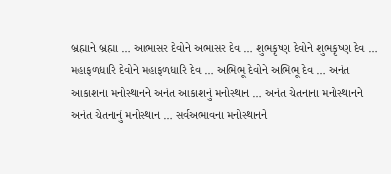બ્રહ્માને બ્રહ્મા … આભાસર દેવોને અભાસર દેવ … શુભકૃષ્ણ દેવોને શુભકૃષ્ણ દેવ … મહાફળધારિ દેવોને મહાફળધારિ દેવ … અભિભૂ દેવોને અભિભૂ દેવ … અનંત આકાશના મનોસ્થાનને અનંત આકાશનું મનોસ્થાન … અનંત ચેતનાના મનોસ્થાનને અનંત ચેતનાનું મનોસ્થાન … સર્વઅભાવના મનોસ્થાનને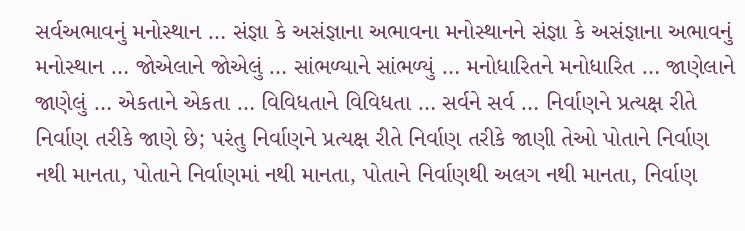સર્વઅભાવનું મનોસ્થાન … સંજ્ઞા કે અસંજ્ઞાના અભાવના મનોસ્થાનને સંજ્ઞા કે અસંજ્ઞાના અભાવનું મનોસ્થાન … જોએલાને જોએલું … સાંભળ્યાને સાંભળ્યું … મનોધારિતને મનોધારિત … જાણેલાને જાણેલું … એકતાને એકતા … વિવિધતાને વિવિધતા … સર્વને સર્વ … નિર્વાણને પ્રત્યક્ષ રીતે નિર્વાણ તરીકે જાણે છે; પરંતુ નિર્વાણને પ્રત્યક્ષ રીતે નિર્વાણ તરીકે જાણી તેઓ પોતાને નિર્વાણ નથી માનતા, પોતાને નિર્વાણમાં નથી માનતા, પોતાને નિર્વાણથી અલગ નથી માનતા, નિર્વાણ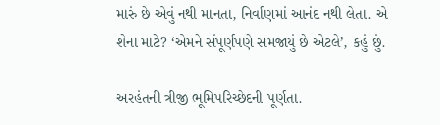મારું છે એવું નથી માનતા, નિર્વાણમાં આનંદ નથી લેતા. એ શેના માટે? ‘એમને સંપૂર્ણપણે સમજાયું છે એટલે’, કહું છું.

અરહંતની ત્રીજી ભૂમિપરિચ્છેદની પૂર્ણતા.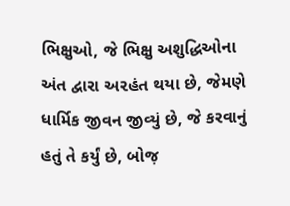ભિક્ષુઓ, જે ભિક્ષુ અશુદ્ધિઓના અંત દ્વારા અ૨હંત થયા છે, જેમણે ધાર્મિક જીવન જીવ્યું છે, જે કરવાનું હતું તે કર્યું છે, બોજ઼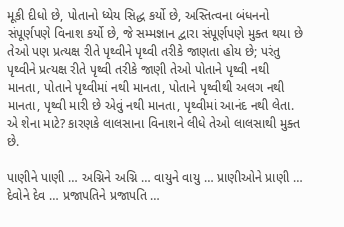મૂકી દીધો છે, પોતાનો ધ્યેય સિદ્ધ કર્યો છે, અસ્તિત્વના બંધનનો સંપૂર્ણપણે વિનાશ કર્યો છે, જે સમ્મજ્ઞાન દ્વારા સંપૂર્ણપણે મુક્ત થયા છે તેઓ પણ પ્રત્યક્ષ રીતે પૃથ્વીને પૃથ્વી તરીકે જાણતા હોય છે; પરંતુ પૃથ્વીને પ્રત્યક્ષ રીતે પૃથ્વી તરીકે જાણી તેઓ પોતાને પૃથ્વી નથી માનતા, પોતાને પૃથ્વીમાં નથી માનતા, પોતાને પૃથ્વીથી અલગ નથી માનતા, પૃથ્વી મારી છે એવું નથી માનતા, પૃથ્વીમાં આનંદ નથી લેતા. એ શેના માટે? કારણકે લાલસાના વિનાશને લીધે તેઓ લાલસાથી મુક્ત છે.

પાણીને પાણી … અગ્નિને અગ્નિ … વાયુને વાયુ … પ્રાણીઓને પ્રાણી … દેવોને દેવ … પ્રજાપતિને પ્રજાપતિ …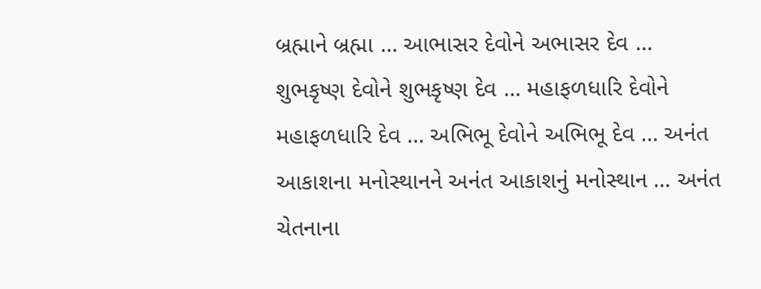બ્રહ્માને બ્રહ્મા … આભાસર દેવોને અભાસર દેવ … શુભકૃષ્ણ દેવોને શુભકૃષ્ણ દેવ … મહાફળધારિ દેવોને મહાફળધારિ દેવ … અભિભૂ દેવોને અભિભૂ દેવ … અનંત આકાશના મનોસ્થાનને અનંત આકાશનું મનોસ્થાન … અનંત ચેતનાના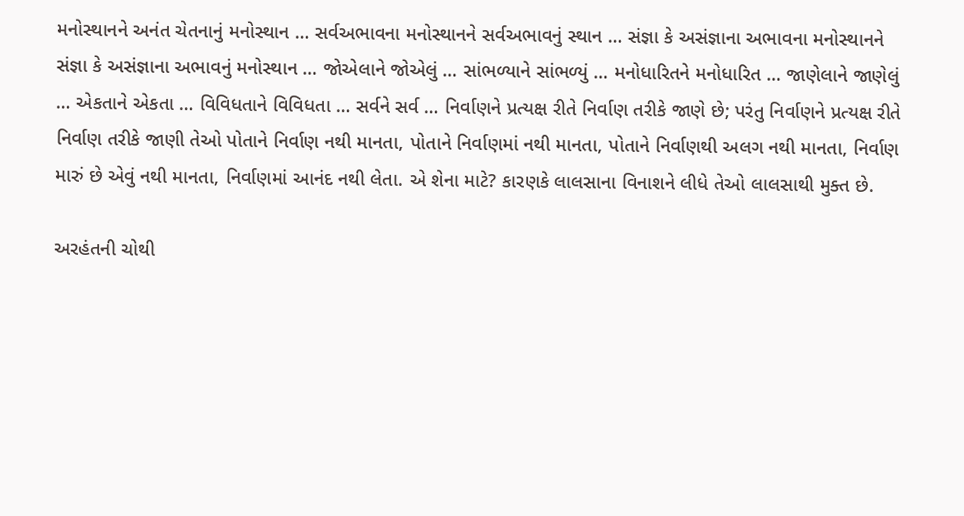મનોસ્થાનને અનંત ચેતનાનું મનોસ્થાન … સર્વઅભાવના મનોસ્થાનને સર્વઅભાવનું સ્થાન … સંજ્ઞા કે અસંજ્ઞાના અભાવના મનોસ્થાનને સંજ્ઞા કે અસંજ્ઞાના અભાવનું મનોસ્થાન … જોએલાને જોએલું … સાંભળ્યાને સાંભળ્યું … મનોધારિતને મનોધારિત … જાણેલાને જાણેલું … એકતાને એકતા … વિવિધતાને વિવિધતા … સર્વને સર્વ … નિર્વાણને પ્રત્યક્ષ રીતે નિર્વાણ તરીકે જાણે છે; પરંતુ નિર્વાણને પ્રત્યક્ષ રીતે નિર્વાણ તરીકે જાણી તેઓ પોતાને નિર્વાણ નથી માનતા, પોતાને નિર્વાણમાં નથી માનતા, પોતાને નિર્વાણથી અલગ નથી માનતા, નિર્વાણ મારું છે એવું નથી માનતા, નિર્વાણમાં આનંદ નથી લેતા. એ શેના માટે? કારણકે લાલસાના વિનાશને લીધે તેઓ લાલસાથી મુક્ત છે.

અરહંતની ચોથી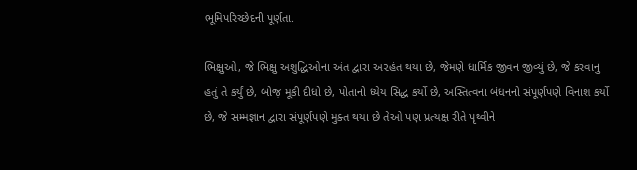ભૂમિપરિચ્છેદની પૂર્ણતા.

ભિક્ષુઓ, જે ભિક્ષુ અશુદ્ધિઓના અંત દ્વારા અ૨હંત થયા છે, જેમણે ધાર્મિક જીવન જીવ્યું છે, જે કરવાનુ હતું તે કર્યું છે, બોજ઼ મૂકી દીધો છે, પોતાનો ધ્યેય સિદ્ધ કર્યો છે, અસ્તિત્વના બંધનનો સંપૂર્ણપણે વિનાશ કર્યો છે, જે સમ્મજ્ઞાન દ્વારા સંપૂર્ણપણે મુક્ત થયા છે તેઓ પણ પ્રત્યક્ષ રીતે પૃથ્વીને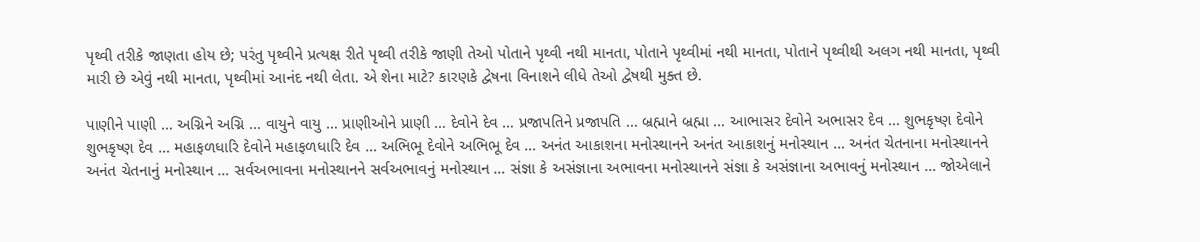પૃથ્વી તરીકે જાણતા હોય છે; પરંતુ પૃથ્વીને પ્રત્યક્ષ રીતે પૃથ્વી તરીકે જાણી તેઓ પોતાને પૃથ્વી નથી માનતા, પોતાને પૃથ્વીમાં નથી માનતા, પોતાને પૃથ્વીથી અલગ નથી માનતા, પૃથ્વી મારી છે એવું નથી માનતા, પૃથ્વીમાં આનંદ નથી લેતા. એ શેના માટે? કારણકે દ્વેષના વિનાશને લીધે તેઓ દ્વેષથી મુક્ત છે.

પાણીને પાણી … અગ્નિને અગ્નિ … વાયુને વાયુ … પ્રાણીઓને પ્રાણી … દેવોને દેવ … પ્રજાપતિને પ્રજાપતિ … બ્રહ્માને બ્રહ્મા … આભાસર દેવોને અભાસર દેવ … શુભકૃષ્ણ દેવોને શુભકૃષ્ણ દેવ … મહાફળધારિ દેવોને મહાફળધારિ દેવ … અભિભૂ દેવોને અભિભૂ દેવ … અનંત આકાશના મનોસ્થાનને અનંત આકાશનું મનોસ્થાન … અનંત ચેતનાના મનોસ્થાનને અનંત ચેતનાનું મનોસ્થાન … સર્વઅભાવના મનોસ્થાનને સર્વઅભાવનું મનોસ્થાન … સંજ્ઞા કે અસંજ્ઞાના અભાવના મનોસ્થાનને સંજ્ઞા કે અસંજ્ઞાના અભાવનું મનોસ્થાન … જોએલાને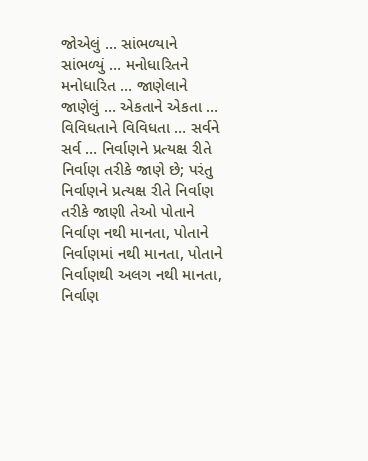જોએલું … સાંભળ્યાને સાંભળ્યું … મનોધારિતને મનોધારિત … જાણેલાને જાણેલું … એકતાને એકતા … વિવિધતાને વિવિધતા … સર્વને સર્વ … નિર્વાણને પ્રત્યક્ષ રીતે નિર્વાણ તરીકે જાણે છે; પરંતુ નિર્વાણને પ્રત્યક્ષ રીતે નિર્વાણ તરીકે જાણી તેઓ પોતાને નિર્વાણ નથી માનતા, પોતાને નિર્વાણમાં નથી માનતા, પોતાને નિર્વાણથી અલગ નથી માનતા, નિર્વાણ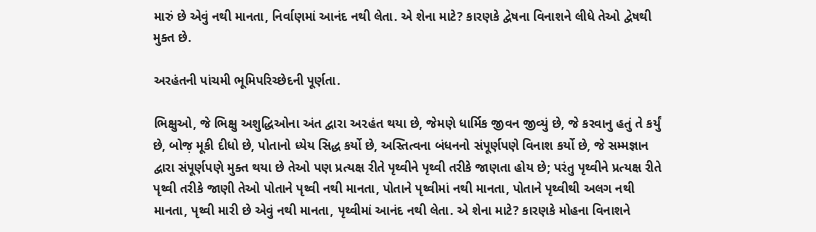મારું છે એવું નથી માનતા, નિર્વાણમાં આનંદ નથી લેતા. એ શેના માટે? કારણકે દ્વેષના વિનાશને લીધે તેઓ દ્વેષથી મુક્ત છે.

અરહંતની પાંચમી ભૂમિપરિચ્છેદની પૂર્ણતા.

ભિક્ષુઓ, જે ભિક્ષુ અશુદ્ધિઓના અંત દ્વારા અ૨હંત થયા છે, જેમણે ધાર્મિક જીવન જીવ્યું છે, જે કરવાનુ હતું તે કર્યું છે, બોજ઼ મૂકી દીધો છે, પોતાનો ધ્યેય સિદ્ધ કર્યો છે, અસ્તિત્વના બંધનનો સંપૂર્ણપણે વિનાશ કર્યો છે, જે સમ્મજ્ઞાન દ્વારા સંપૂર્ણપણે મુક્ત થયા છે તેઓ પણ પ્રત્યક્ષ રીતે પૃથ્વીને પૃથ્વી તરીકે જાણતા હોય છે; પરંતુ પૃથ્વીને પ્રત્યક્ષ રીતે પૃથ્વી તરીકે જાણી તેઓ પોતાને પૃથ્વી નથી માનતા, પોતાને પૃથ્વીમાં નથી માનતા, પોતાને પૃથ્વીથી અલગ નથી માનતા, પૃથ્વી મારી છે એવું નથી માનતા, પૃથ્વીમાં આનંદ નથી લેતા. એ શેના માટે? કારણકે મોહના વિનાશને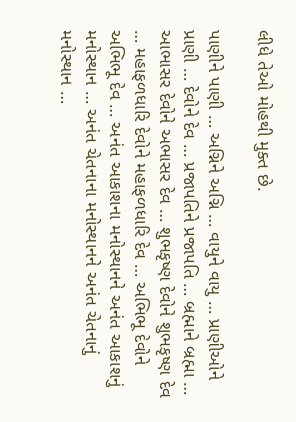લીધે તેઓ મોહથી મુક્ત છે.

પાણીને પાણી … અગ્નિને અગ્નિ … વાયુને વાયુ … પ્રાણીઓને પ્રાણી … દેવોને દેવ … પ્રજાપતિને પ્રજાપતિ … બ્રહ્માને બ્રહ્મા … આભાસર દેવોને અભાસર દેવ … શુભકૃષ્ણ દેવોને શુભકૃષ્ણ દેવ … મહાફળધારિ દેવોને મહાફળધારિ દેવ … અભિભૂ દેવોને અભિભૂ દેવ … અનંત આકાશના મનોસ્થાનને અનંત આકાશનું મનોસ્થાન … અનંત ચેતનાના મનોસ્થાનને અનંત ચેતનાનું મનોસ્થાન …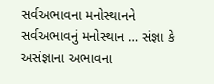સર્વઅભાવના મનોસ્થાનને સર્વઅભાવનું મનોસ્થાન … સંજ્ઞા કે અસંજ્ઞાના અભાવના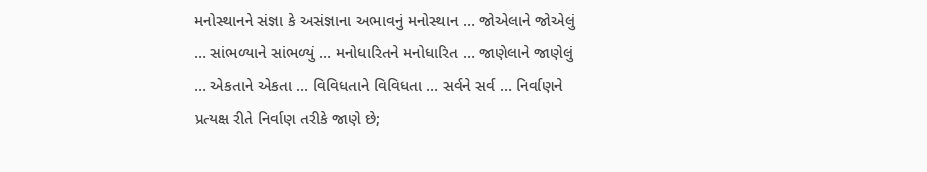મનોસ્થાનને સંજ્ઞા કે અસંજ્ઞાના અભાવનું મનોસ્થાન … જોએલાને જોએલું … સાંભળ્યાને સાંભળ્યું … મનોધારિતને મનોધારિત … જાણેલાને જાણેલું … એકતાને એકતા … વિવિધતાને વિવિધતા … સર્વને સર્વ … નિર્વાણને પ્રત્યક્ષ રીતે નિર્વાણ તરીકે જાણે છે;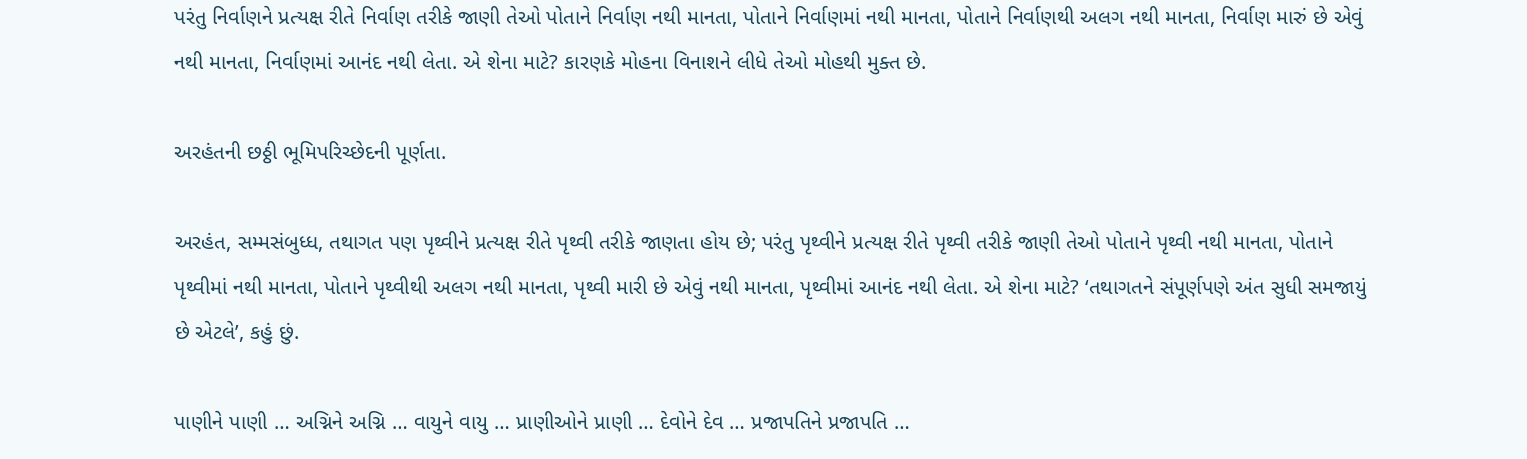પરંતુ નિર્વાણને પ્રત્યક્ષ રીતે નિર્વાણ તરીકે જાણી તેઓ પોતાને નિર્વાણ નથી માનતા, પોતાને નિર્વાણમાં નથી માનતા, પોતાને નિર્વાણથી અલગ નથી માનતા, નિર્વાણ મારું છે એવું નથી માનતા, નિર્વાણમાં આનંદ નથી લેતા. એ શેના માટે? કારણકે મોહના વિનાશને લીધે તેઓ મોહથી મુક્ત છે.

અરહંતની છઠ્ઠી ભૂમિપરિચ્છેદની પૂર્ણતા.

અરહંત, સમ્મસંબુધ્ધ, તથાગત પણ પૃથ્વીને પ્રત્યક્ષ રીતે પૃથ્વી તરીકે જાણતા હોય છે; પરંતુ પૃથ્વીને પ્રત્યક્ષ રીતે પૃથ્વી તરીકે જાણી તેઓ પોતાને પૃથ્વી નથી માનતા, પોતાને પૃથ્વીમાં નથી માનતા, પોતાને પૃથ્વીથી અલગ નથી માનતા, પૃથ્વી મારી છે એવું નથી માનતા, પૃથ્વીમાં આનંદ નથી લેતા. એ શેના માટે? ‘તથાગતને સંપૂર્ણપણે અંત સુધી સમજાયું છે એટલે’, કહું છું.

પાણીને પાણી … અગ્નિને અગ્નિ … વાયુને વાયુ … પ્રાણીઓને પ્રાણી … દેવોને દેવ … પ્રજાપતિને પ્રજાપતિ …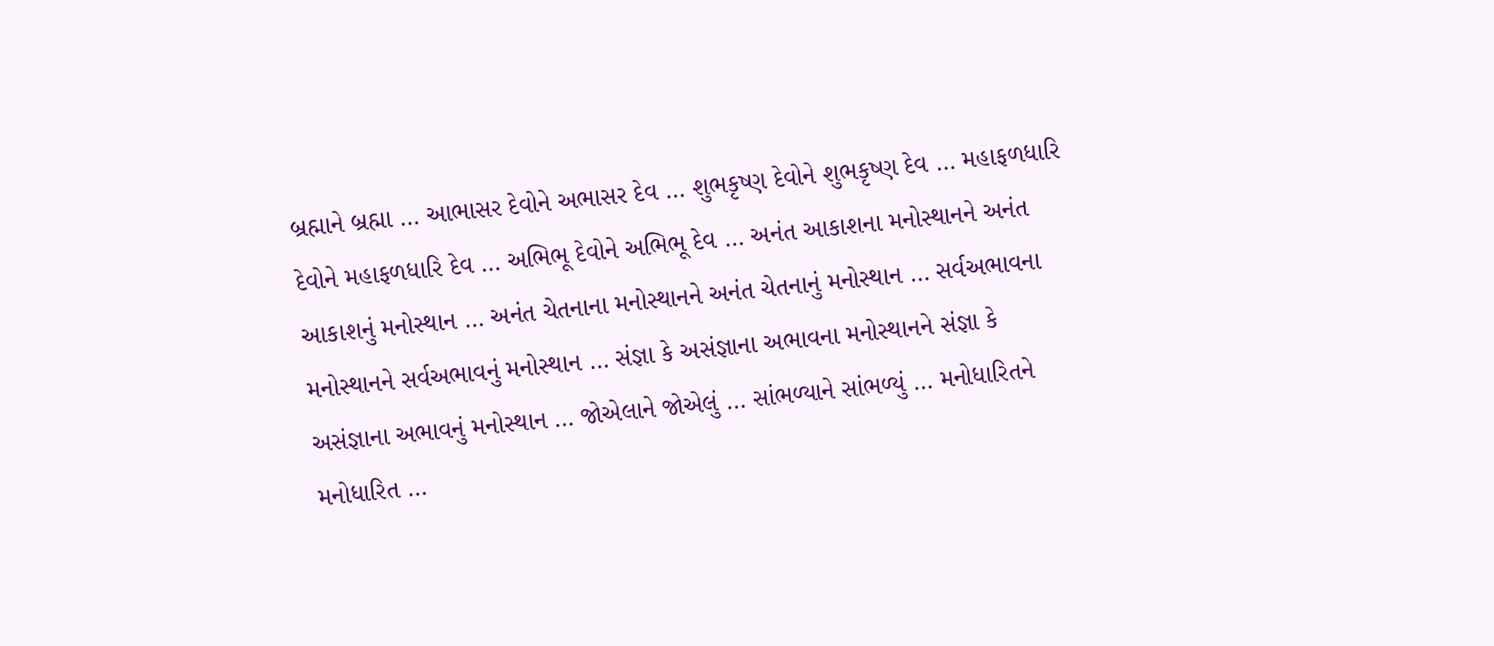બ્રહ્માને બ્રહ્મા … આભાસર દેવોને અભાસર દેવ … શુભકૃષ્ણ દેવોને શુભકૃષ્ણ દેવ … મહાફળધારિ દેવોને મહાફળધારિ દેવ … અભિભૂ દેવોને અભિભૂ દેવ … અનંત આકાશના મનોસ્થાનને અનંત આકાશનું મનોસ્થાન … અનંત ચેતનાના મનોસ્થાનને અનંત ચેતનાનું મનોસ્થાન … સર્વઅભાવના મનોસ્થાનને સર્વઅભાવનું મનોસ્થાન … સંજ્ઞા કે અસંજ્ઞાના અભાવના મનોસ્થાનને સંજ્ઞા કે અસંજ્ઞાના અભાવનું મનોસ્થાન … જોએલાને જોએલું … સાંભળ્યાને સાંભળ્યું … મનોધારિતને મનોધારિત …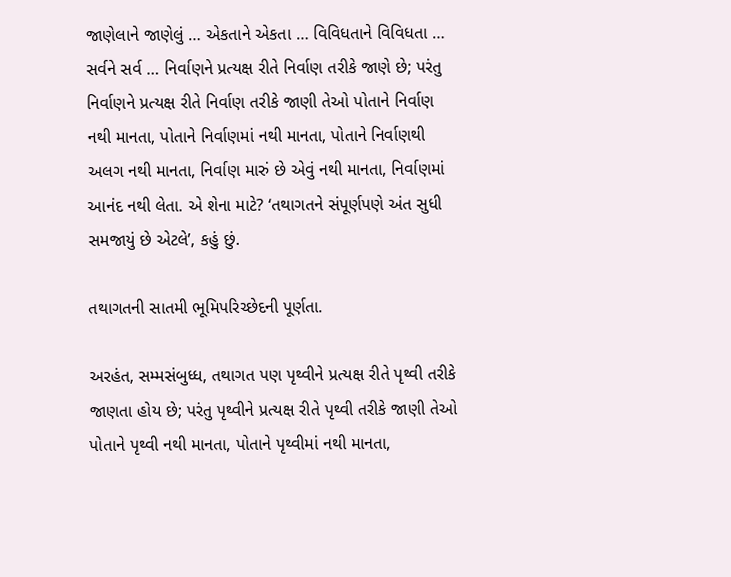જાણેલાને જાણેલું … એકતાને એકતા … વિવિધતાને વિવિધતા … સર્વને સર્વ … નિર્વાણને પ્રત્યક્ષ રીતે નિર્વાણ તરીકે જાણે છે; પરંતુ નિર્વાણને પ્રત્યક્ષ રીતે નિર્વાણ તરીકે જાણી તેઓ પોતાને નિર્વાણ નથી માનતા, પોતાને નિર્વાણમાં નથી માનતા, પોતાને નિર્વાણથી અલગ નથી માનતા, નિર્વાણ મારું છે એવું નથી માનતા, નિર્વાણમાં આનંદ નથી લેતા. એ શેના માટે? ‘તથાગતને સંપૂર્ણપણે અંત સુધી સમજાયું છે એટલે’, કહું છું.

તથાગતની સાતમી ભૂમિપરિચ્છેદની પૂર્ણતા.

અરહંત, સમ્મસંબુધ્ધ, તથાગત પણ પૃથ્વીને પ્રત્યક્ષ રીતે પૃથ્વી તરીકે જાણતા હોય છે; પરંતુ પૃથ્વીને પ્રત્યક્ષ રીતે પૃથ્વી તરીકે જાણી તેઓ પોતાને પૃથ્વી નથી માનતા, પોતાને પૃથ્વીમાં નથી માનતા,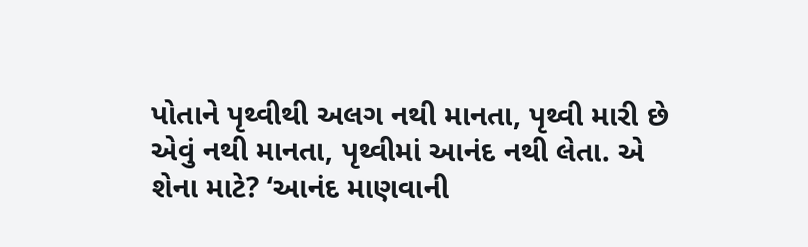પોતાને પૃથ્વીથી અલગ નથી માનતા, પૃથ્વી મારી છે એવું નથી માનતા, પૃથ્વીમાં આનંદ નથી લેતા. એ શેના માટે? ‘આનંદ માણવાની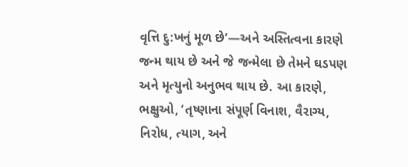વૃત્તિ દુ:ખનું મૂળ છે’—અને અસ્તિત્વના કારણે જન્મ થાય છે અને જે જન્મેલા છે તેમને ઘડપણ અને મૃત્યુનો અનુભવ થાય છે. આ કારણે, ભક્ષુઓ, ‘તૃષ્ણાના સંપૂર્ણ વિનાશ, વૈરાગ્ય, નિરોધ, ત્યાગ, અને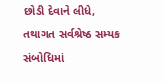છોડી દેવાને લીધે, તથાગત સર્વશ્રેષ્ઠ સમ્યક સંબોધિમાં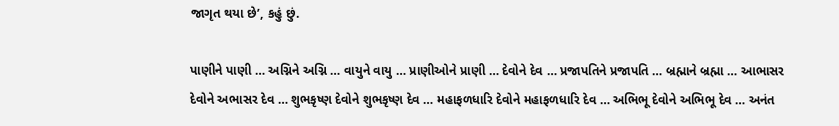જાગૃત થયા છે’, કહું છું.

પાણીને પાણી … અગ્નિને અગ્નિ … વાયુને વાયુ … પ્રાણીઓને પ્રાણી … દેવોને દેવ … પ્રજાપતિને પ્રજાપતિ … બ્રહ્માને બ્રહ્મા … આભાસર દેવોને અભાસર દેવ … શુભકૃષ્ણ દેવોને શુભકૃષ્ણ દેવ … મહાફળધારિ દેવોને મહાફળધારિ દેવ … અભિભૂ દેવોને અભિભૂ દેવ … અનંત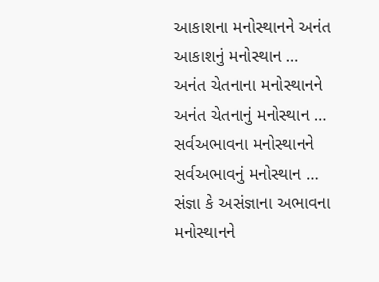આકાશના મનોસ્થાનને અનંત આકાશનું મનોસ્થાન … અનંત ચેતનાના મનોસ્થાનને અનંત ચેતનાનું મનોસ્થાન … સર્વઅભાવના મનોસ્થાનને સર્વઅભાવનું મનોસ્થાન … સંજ્ઞા કે અસંજ્ઞાના અભાવના મનોસ્થાનને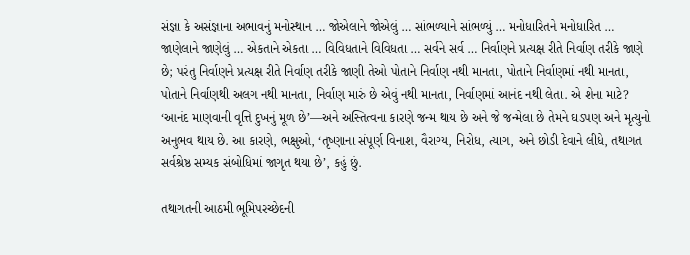સંજ્ઞા કે અસંજ્ઞાના અભાવનું મનોસ્થાન … જોએલાને જોએલું … સાંભળ્યાને સાંભળ્યું … મનોધારિતને મનોધારિત … જાણેલાને જાણેલું … એકતાને એકતા … વિવિધતાને વિવિધતા … સર્વને સર્વ … નિર્વાણને પ્રત્યક્ષ રીતે નિર્વાણ તરીકે જાણે છે; પરંતુ નિર્વાણને પ્રત્યક્ષ રીતે નિર્વાણ તરીકે જાણી તેઓ પોતાને નિર્વાણ નથી માનતા, પોતાને નિર્વાણમાં નથી માનતા, પોતાને નિર્વાણથી અલગ નથી માનતા, નિર્વાણ મારું છે એવું નથી માનતા, નિર્વાણમાં આનંદ નથી લેતા. એ શેના માટે? ‘આનંદ માણવાની વૃત્તિ દુખનું મૂળ છે’—અને અસ્તિત્વના કારણે જન્મ થાય છે અને જે જન્મેલા છે તેમને ઘડપણ અને મૃત્યુનો અનુભવ થાય છે. આ કારણે, ભક્ષુઓ, ‘તૃષ્ણાના સંપૂર્ણ વિનાશ, વૈરાગ્ય, નિરોધ, ત્યાગ, અને છોડી દેવાને લીધે, તથાગત સર્વશ્રેષ્ઠ સમ્યક સંબોધિમાં જાગૃત થયા છે’, કહું છું.

તથાગતની આઠમી ભૂમિપરચ્છેદની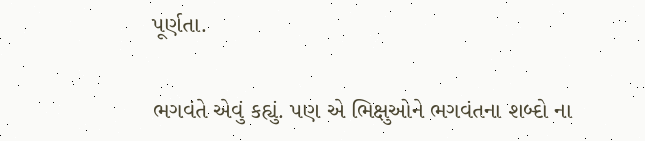પૂર્ણતા.

ભગવંતે એવું કહ્યું. પણ એ ભિક્ષુઓને ભગવંતના શબ્દો ના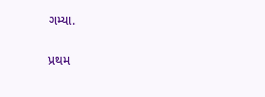ગમ્યા.

પ્રથમ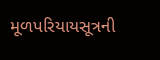મૂળપરિયાયસૂત્રની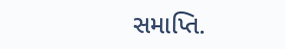સમાપ્તિ.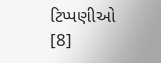ટિપ્પણીઓ [8]